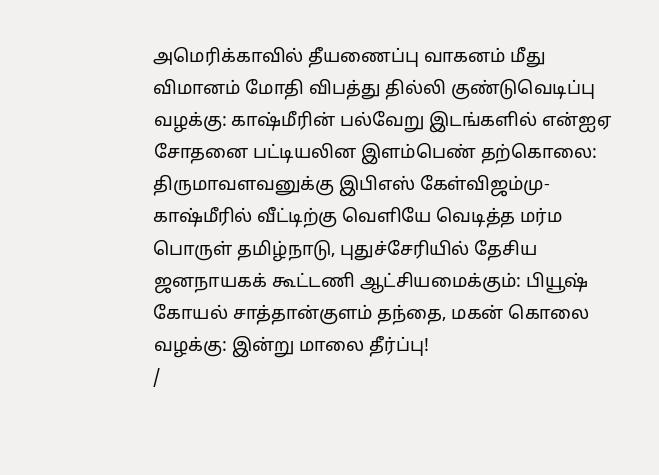அமெரிக்காவில் தீயணைப்பு வாகனம் மீது விமானம் மோதி விபத்து தில்லி குண்டுவெடிப்பு வழக்கு: காஷ்மீரின் பல்வேறு இடங்களில் என்ஐஏ சோதனை பட்டியலின இளம்பெண் தற்கொலை: திருமாவளவனுக்கு இபிஎஸ் கேள்விஜம்மு-காஷ்மீரில் வீட்டிற்கு வெளியே வெடித்த மர்ம பொருள் தமிழ்நாடு, புதுச்சேரியில் தேசிய ஜனநாயகக் கூட்டணி ஆட்சியமைக்கும்: பியூஷ் கோயல் சாத்தான்குளம் தந்தை, மகன் கொலை வழக்கு: இன்று மாலை தீர்ப்பு!
/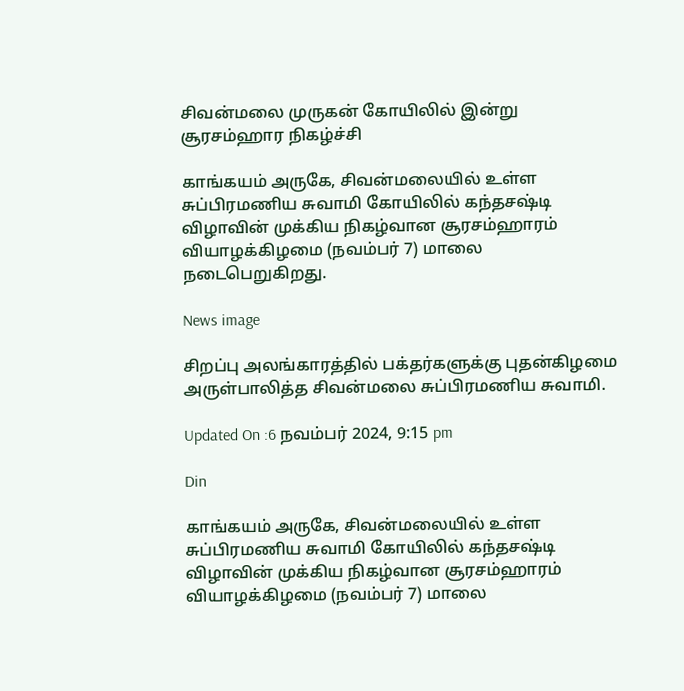சிவன்மலை முருகன் கோயிலில் இன்று சூரசம்ஹார நிகழ்ச்சி

காங்கயம் அருகே, சிவன்மலையில் உள்ள சுப்பிரமணிய சுவாமி கோயிலில் கந்தசஷ்டி விழாவின் முக்கிய நிகழ்வான சூரசம்ஹாரம் வியாழக்கிழமை (நவம்பர் 7) மாலை நடைபெறுகிறது.

News image

சிறப்பு அலங்காரத்தில் பக்தர்களுக்கு புதன்கிழமை அருள்பாலித்த சிவன்மலை சுப்பிரமணிய சுவாமி.

Updated On :6 நவம்பர் 2024, 9:15 pm

Din

காங்கயம் அருகே, சிவன்மலையில் உள்ள சுப்பிரமணிய சுவாமி கோயிலில் கந்தசஷ்டி விழாவின் முக்கிய நிகழ்வான சூரசம்ஹாரம் வியாழக்கிழமை (நவம்பர் 7) மாலை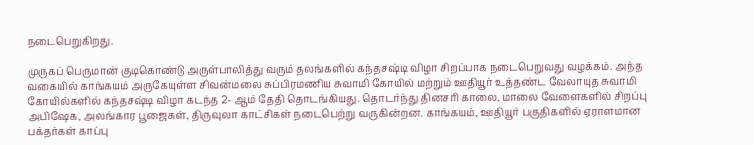நடைபெறுகிறது.

முருகப் பெருமான் குடிகொண்டு அருள்பாலித்து வரும் தலங்களில் கந்தசஷ்டி விழா சிறப்பாக நடைபெறுவது வழக்கம். அந்த வகையில் காங்கயம் அருகேயுள்ள சிவன்மலை சுப்பிரமணிய சுவாமி கோயில் மற்றும் ஊதியூர் உத்தண்ட வேலாயுத சுவாமி கோயில்களில் கந்தசஷ்டி விழா கடந்த 2- ஆம் தேதி தொடங்கியது. தொடர்ந்து தினசரி காலை, மாலை வேளைகளில் சிறப்பு அபிஷேக, அலங்கார பூஜைகள், திருவுலா காட்சிகள் நடைபெற்று வருகின்றன. காங்கயம், ஊதியூர் பகுதிகளில் ஏராளமான பக்தர்கள் காப்பு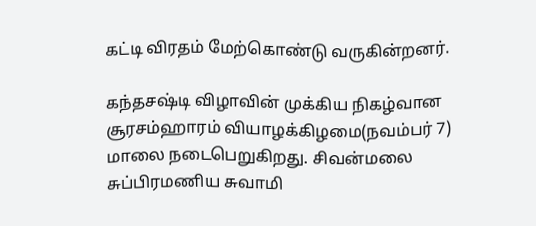கட்டி விரதம் மேற்கொண்டு வருகின்றனர்.

கந்தசஷ்டி விழாவின் முக்கிய நிகழ்வான சூரசம்ஹாரம் வியாழக்கிழமை(நவம்பர் 7) மாலை நடைபெறுகிறது. சிவன்மலை சுப்பிரமணிய சுவாமி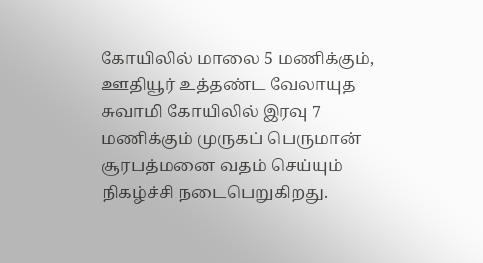கோயிலில் மாலை 5 மணிக்கும், ஊதியூர் உத்தண்ட வேலாயுத சுவாமி கோயிலில் இரவு 7 மணிக்கும் முருகப் பெருமான் சூரபத்மனை வதம் செய்யும் நிகழ்ச்சி நடைபெறுகிறது.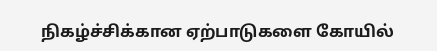நிகழ்ச்சிக்கான ஏற்பாடுகளை கோயில்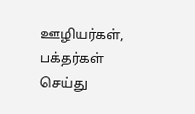ஊழியர்கள், பக்தர்கள் செய்து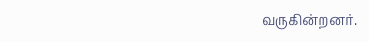வருகின்றனர்.